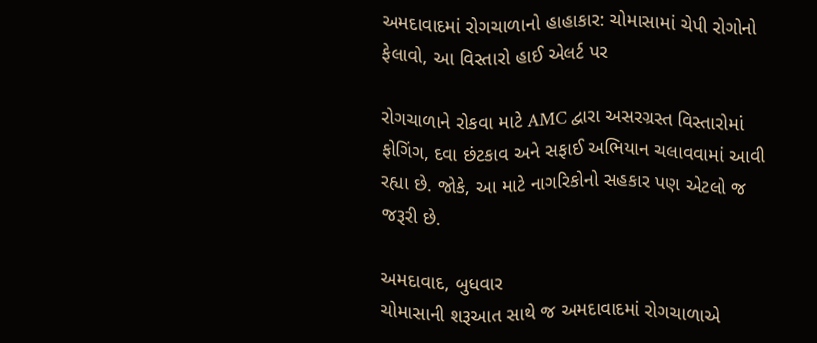અમદાવાદમાં રોગચાળાનો હાહાકાર: ચોમાસામાં ચેપી રોગોનો ફેલાવો, આ વિસ્તારો હાઈ એલર્ટ પર

રોગચાળાને રોકવા માટે AMC દ્વારા અસરગ્રસ્ત વિસ્તારોમાં ફોગિંગ, દવા છંટકાવ અને સફાઈ અભિયાન ચલાવવામાં આવી રહ્યા છે. જોકે, આ માટે નાગરિકોનો સહકાર પણ એટલો જ જરૂરી છે.

અમદાવાદ, બુધવાર
ચોમાસાની શરૂઆત સાથે જ અમદાવાદમાં રોગચાળાએ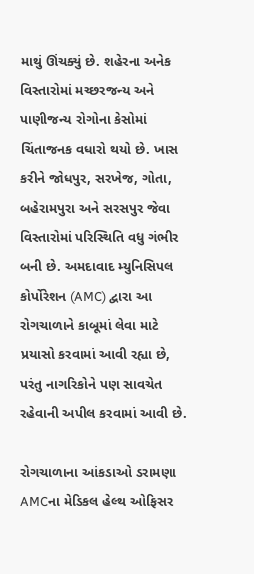માથું ઊંચક્યું છે. શહેરના અનેક વિસ્તારોમાં મચ્છરજન્ય અને પાણીજન્ય રોગોના કેસોમાં ચિંતાજનક વધારો થયો છે. ખાસ કરીને જોધપુર, સરખેજ, ગોતા, બહેરામપુરા અને સરસપુર જેવા વિસ્તારોમાં પરિસ્થિતિ વધુ ગંભીર બની છે. અમદાવાદ મ્યુનિસિપલ કોર્પોરેશન (AMC) દ્વારા આ રોગચાળાને કાબૂમાં લેવા માટે પ્રયાસો કરવામાં આવી રહ્યા છે, પરંતુ નાગરિકોને પણ સાવચેત રહેવાની અપીલ કરવામાં આવી છે.

રોગચાળાના આંકડાઓ ડરામણા
AMCના મેડિકલ હેલ્થ ઓફિસર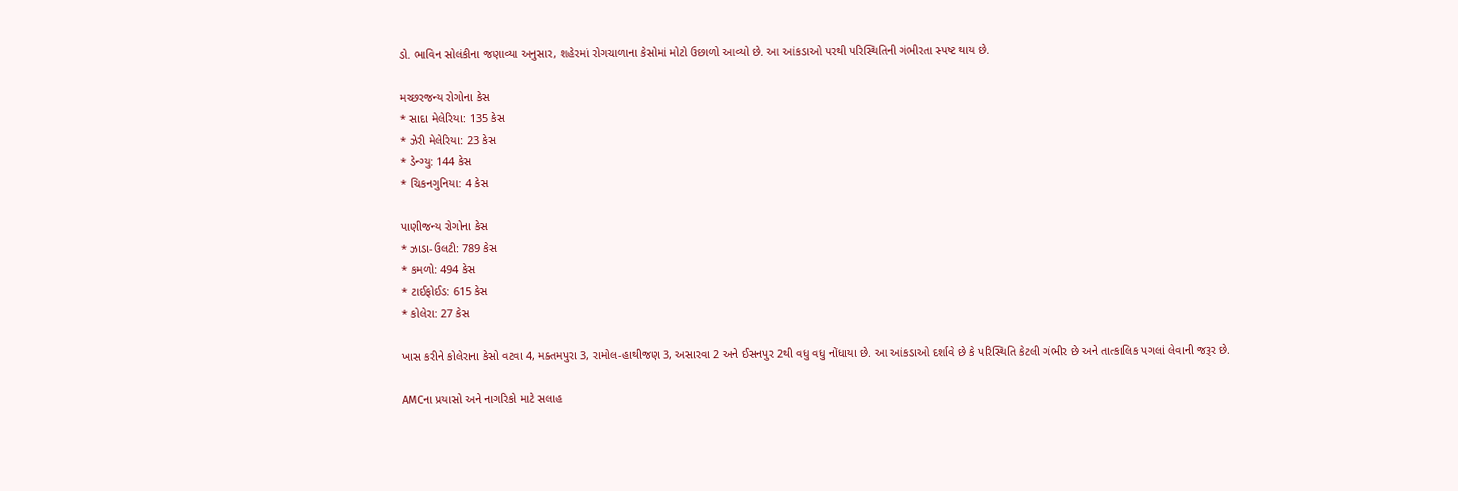ડો. ભાવિન સોલંકીના જણાવ્યા અનુસાર, શહેરમાં રોગચાળાના કેસોમાં મોટો ઉછાળો આવ્યો છે. આ આંકડાઓ પરથી પરિસ્થિતિની ગંભીરતા સ્પષ્ટ થાય છે.

મચ્છરજન્ય રોગોના કેસ
* સાદા મેલેરિયા: 135 કેસ
* ઝેરી મેલેરિયા: 23 કેસ
* ડેન્ગ્યુ: 144 કેસ
* ચિકનગુનિયા: 4 કેસ

પાણીજન્ય રોગોના કેસ
* ઝાડા-ઉલટી: 789 કેસ
* કમળો: 494 કેસ
* ટાઈફોઈડ: 615 કેસ
* કોલેરા: 27 કેસ

ખાસ કરીને કોલેરાના કેસો વટવા 4, મક્તમપુરા 3, રામોલ-હાથીજણ 3, અસારવા 2 અને ઈસનપુર 2થી વધુ વધુ નોંધાયા છે. આ આંકડાઓ દર્શાવે છે કે પરિસ્થિતિ કેટલી ગંભીર છે અને તાત્કાલિક પગલાં લેવાની જરૂર છે.

AMCના પ્રયાસો અને નાગરિકો માટે સલાહ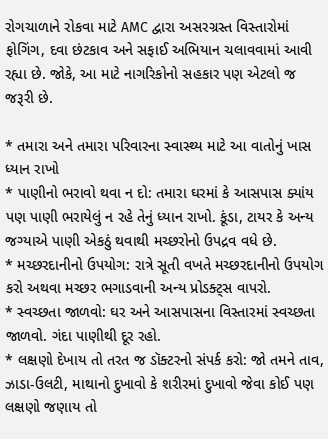રોગચાળાને રોકવા માટે AMC દ્વારા અસરગ્રસ્ત વિસ્તારોમાં ફોગિંગ, દવા છંટકાવ અને સફાઈ અભિયાન ચલાવવામાં આવી રહ્યા છે. જોકે, આ માટે નાગરિકોનો સહકાર પણ એટલો જ જરૂરી છે.

* તમારા અને તમારા પરિવારના સ્વાસ્થ્ય માટે આ વાતોનું ખાસ ધ્યાન રાખો
* પાણીનો ભરાવો થવા ન દો: તમારા ઘરમાં કે આસપાસ ક્યાંય પણ પાણી ભરાયેલું ન રહે તેનું ધ્યાન રાખો. કૂંડા, ટાયર કે અન્ય જગ્યાએ પાણી એકઠું થવાથી મચ્છરોનો ઉપદ્રવ વધે છે.
* મચ્છરદાનીનો ઉપયોગ: રાત્રે સૂતી વખતે મચ્છરદાનીનો ઉપયોગ કરો અથવા મચ્છર ભગાડવાની અન્ય પ્રોડક્ટ્સ વાપરો.
* સ્વચ્છતા જાળવો: ઘર અને આસપાસના વિસ્તારમાં સ્વચ્છતા જાળવો. ગંદા પાણીથી દૂર રહો.
* લક્ષણો દેખાય તો તરત જ ડૉક્ટરનો સંપર્ક કરો: જો તમને તાવ, ઝાડા-ઉલટી, માથાનો દુખાવો કે શરીરમાં દુખાવો જેવા કોઈ પણ લક્ષણો જણાય તો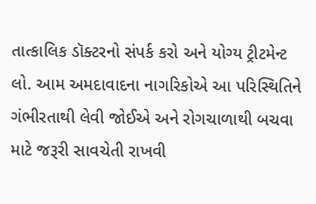તાત્કાલિક ડૉક્ટરનો સંપર્ક કરો અને યોગ્ય ટ્રીટમેન્ટ લો. આમ અમદાવાદના નાગરિકોએ આ પરિસ્થિતિને ગંભીરતાથી લેવી જોઈએ અને રોગચાળાથી બચવા માટે જરૂરી સાવચેતી રાખવી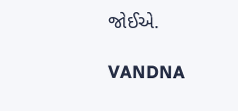જોઈએ.

VANDNA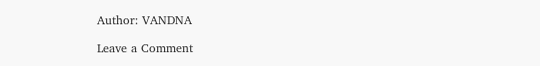Author: VANDNA

Leave a Comment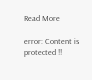Read More

error: Content is protected !!